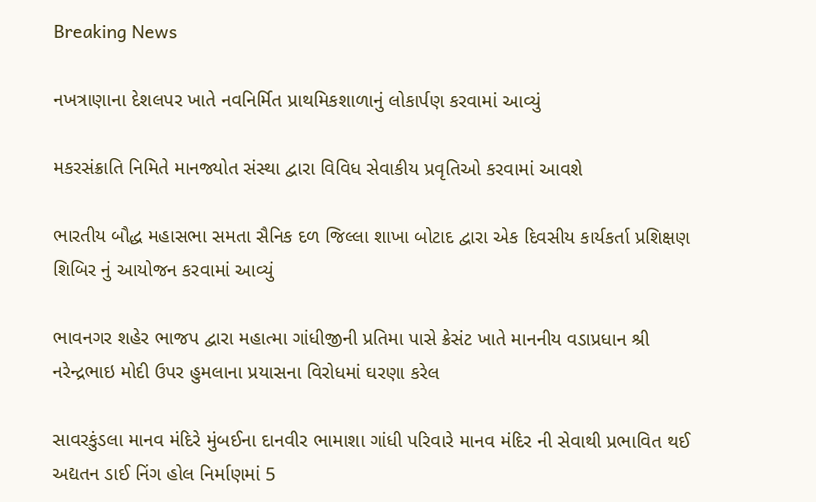Breaking News

નખત્રાણાના દેશલપર ખાતે નવનિર્મિત પ્રાથમિકશાળાનું લોકાર્પણ કરવામાં આવ્યું

મકરસંક્રાતિ નિમિતે માનજ્યોત સંસ્થા દ્વારા વિવિધ સેવાકીય પ્રવૃતિઓ કરવામાં આવશે

ભારતીય બૌદ્ધ મહાસભા સમતા સૈનિક દળ જિલ્લા શાખા બોટાદ દ્વારા એક દિવસીય કાર્યકર્તા પ્રશિક્ષણ શિબિર નું આયોજન કરવામાં આવ્યું

ભાવનગર શહેર ભાજપ દ્વારા મહાત્મા ગાંધીજીની પ્રતિમા પાસે ક્રેસંટ ખાતે માનનીય વડાપ્રધાન શ્રી નરેન્દ્રભાઇ મોદી ઉપર હુમલાના પ્રયાસના વિરોધમાં ઘરણા કરેલ

સાવરકુંડલા માનવ મંદિરે મુંબઈના દાનવીર ભામાશા ગાંધી પરિવારે માનવ મંદિર ની સેવાથી પ્રભાવિત થઈ અદ્યતન ડાઈ નિંગ હોલ નિર્માણમાં 5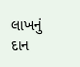લાખનું દાન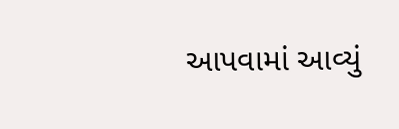આપવામાં આવ્યું